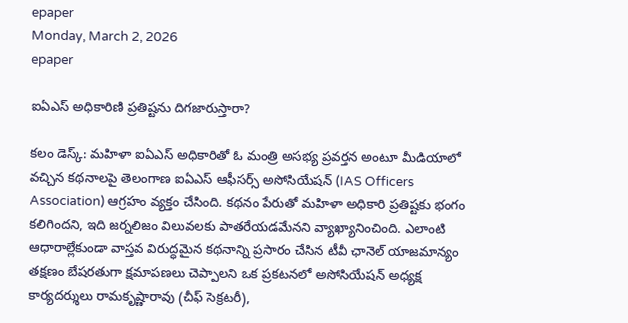epaper
Monday, March 2, 2026
epaper

ఐఏఎస్ అధికారిణి ప్రతిష్టను దిగజారుస్తారా?

కలం డెస్క్: మహిళా ఐఏఎస్ అధికారితో ఓ మంత్రి అసభ్య ప్రవర్తన అంటూ మీడియాలో వచ్చిన కథనాలపై తెలంగాణ ఐఏఎస్ ఆఫీసర్స్ అసోసియేషన్ (IAS Officers Association) ఆగ్రహం వ్యక్తం చేసింది. కథనం పేరుతో మహిళా అధికారి ప్రతిష్టకు భంగం కలిగిందని, ఇది జర్నలిజం విలువలకు పాతరేయడమేనని వ్యాఖ్యానించింది. ఎలాంటి ఆధారాల్లేకుండా వాస్తవ విరుద్ధమైన కథనాన్ని ప్రసారం చేసిన టీవీ ఛానెల్ యాజమాన్యం తక్షణం బేషరతుగా క్షమాపణలు చెప్పాలని ఒక ప్రకటనలో అసోసియేషన్ అధ్యక్ష కార్యదర్శులు రామకృష్ణారావు (చీఫ్ సెక్రటరీ),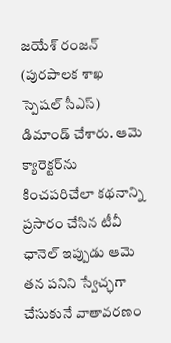జయేశ్ రంజన్ (పురపాలక శాఖ స్పెషల్ సీఎస్) డిమాండ్ చేశారు. ఆమె క్యారెక్టర్‌ను కించపరిచేలా కథనాన్ని ప్రసారం చేసిన టీవీ ఛానెల్ ఇప్పుడు ఆమె తన పనిని స్వేచ్ఛగా చేసుకునే వాతావరణం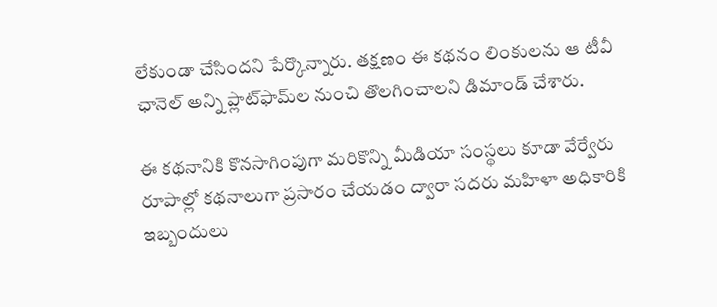లేకుండా చేసిందని పేర్కొన్నారు. తక్షణం ఈ కథనం లింకులను ఆ టీవీ ఛానెల్ అన్ని ప్లాట్‌ఫామ్‌ల నుంచి తొలగించాలని డిమాండ్ చేశారు.

ఈ కథనానికి కొనసాగింపుగా మరికొన్ని మీడియా సంస్థలు కూడా వేర్వేరు రూపాల్లో కథనాలుగా ప్రసారం చేయడం ద్వారా సదరు మహిళా అధికారికి ఇబ్బందులు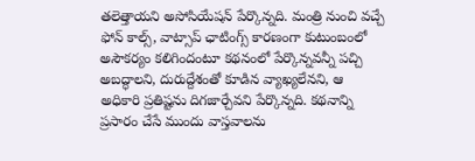తలెత్తాయని అసోసియేషన్ పేర్కొన్నది. మంత్రి నుంచి వచ్చే ఫోన్ కాల్స్, వాట్సాప్ ఛాటింగ్స్ కారణంగా కుటుంబంలో అసౌకర్యం కలిగిందంటూ కథనంలో పేర్కొన్నవన్నీ పచ్చి అబద్ధాలని, దురుద్దేశంతో కూడిన వ్యాఖ్యలేనని, ఆ అధికారి ప్రతిష్టను దిగజార్చేవని పేర్కొన్నది. కథనాన్ని ప్రసారం చేసే ముందు వాస్తవాలను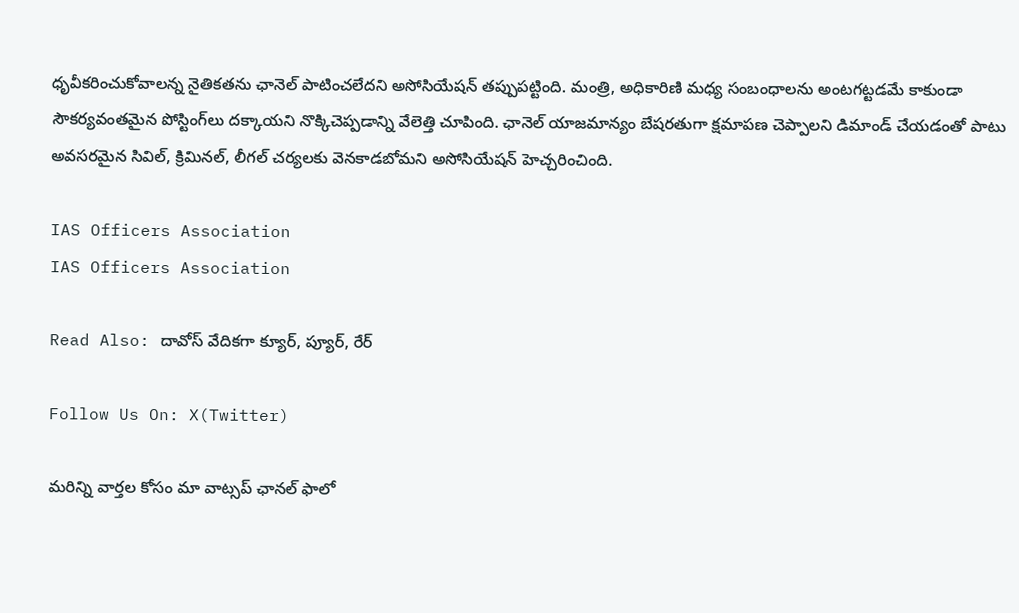ధృవీకరించుకోవాలన్న నైతికతను ఛానెల్ పాటించలేదని అసోసియేషన్ తప్పుపట్టింది. మంత్రి, అధికారిణి మధ్య సంబంధాలను అంటగట్టడమే కాకుండా సౌకర్యవంతమైన పోస్టింగ్‌లు దక్కాయని నొక్కిచెప్పడాన్ని వేలెత్తి చూపింది. ఛానెల్ యాజమాన్యం బేషరతుగా క్షమాపణ చెప్పాలని డిమాండ్ చేయడంతో పాటు అవసరమైన సివిల్, క్రిమినల్, లీగల్ చర్యలకు వెనకాడబోమని అసోసియేషన్ హెచ్చరించింది.

IAS Officers Association
IAS Officers Association

Read Also: దావోస్ వేదికగా క్యూర్, ప్యూర్, రేర్

Follow Us On: X(Twitter)

మ‌రిన్ని వార్త‌ల కోసం మా వాట్స‌ప్ ఛాన‌ల్ ఫాలో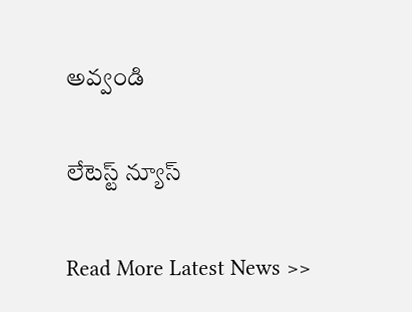అవ్వండి

లేటెస్ట్ న్యూస్‌

Read More Latest News >>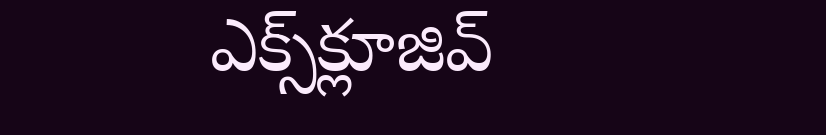ఎక్స్‌క్లూజివ్‌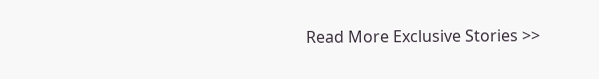Read More Exclusive Stories >>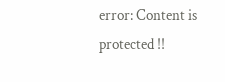error: Content is protected !!